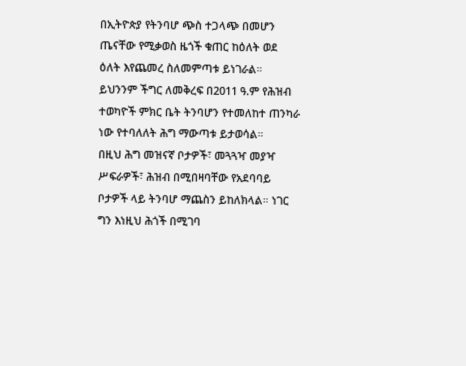በኢትዮጵያ የትንባሆ ጭስ ተጋላጭ በመሆን ጤናቸው የሚቃወስ ዜጎች ቁጠር ከዕለት ወደ ዕለት እየጨመረ ስለመምጣቱ ይነገራል። ይህንንም ችግር ለመቅረፍ በ2011 ዓ.ም የሕዝብ ተወካዮች ምክር ቤት ትንባሆን የተመለከተ ጠንካራ ነው የተባለለት ሕግ ማውጣቱ ይታወሳል።
በዚህ ሕግ መዝናኛ ቦታዎች፣ መጓጓዣ መያዣ ሥፍራዎች፣ ሕዝብ በሚበዛባቸው የአደባባይ ቦታዎች ላይ ትንባሆ ማጨስን ይከለክላል። ነገር ግን እነዚህ ሕጎች በሚገባ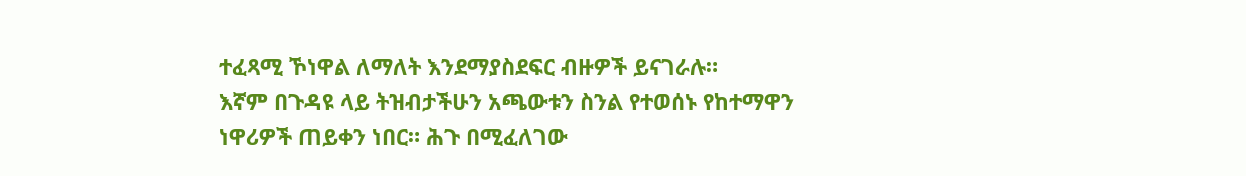ተፈጻሚ ኾነዋል ለማለት እንደማያስደፍር ብዙዎች ይናገራሉ።
እኛም በጉዳዩ ላይ ትዝብታችሁን አጫውቱን ስንል የተወሰኑ የከተማዋን ነዋሪዎች ጠይቀን ነበር። ሕጉ በሚፈለገው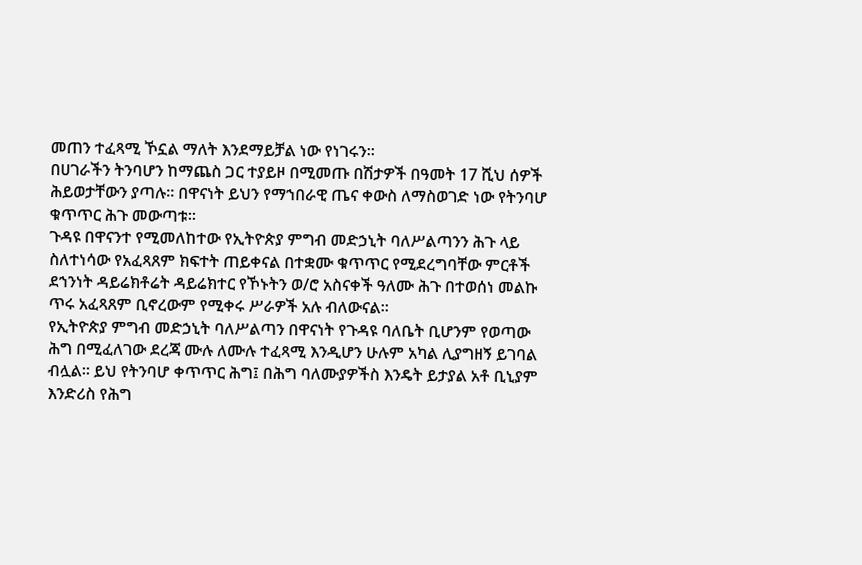መጠን ተፈጻሚ ኾኗል ማለት እንደማይቻል ነው የነገሩን።
በሀገራችን ትንባሆን ከማጨስ ጋር ተያይዞ በሚመጡ በሽታዎች በዓመት 17 ሺህ ሰዎች ሕይወታቸውን ያጣሉ። በዋናነት ይህን የማኀበራዊ ጤና ቀውስ ለማስወገድ ነው የትንባሆ ቁጥጥር ሕጉ መውጣቱ።
ጉዳዩ በዋናንተ የሚመለከተው የኢትዮጵያ ምግብ መድኃኒት ባለሥልጣንን ሕጉ ላይ ስለተነሳው የአፈጻጸም ክፍተት ጠይቀናል በተቋሙ ቁጥጥር የሚደረግባቸው ምርቶች ደኀንነት ዳይሬክቶሬት ዳይሬክተር የኾኑትን ወ/ሮ አስናቀች ዓለሙ ሕጉ በተወሰነ መልኩ ጥሩ አፈጻጸም ቢኖረውም የሚቀሩ ሥራዎች አሉ ብለውናል።
የኢትዮጵያ ምግብ መድኃኒት ባለሥልጣን በዋናነት የጉዳዩ ባለቤት ቢሆንም የወጣው ሕግ በሚፈለገው ደረጃ ሙሉ ለሙሉ ተፈጻሚ እንዲሆን ሁሉም አካል ሊያግዘኝ ይገባል ብሏል። ይህ የትንባሆ ቀጥጥር ሕግ፤ በሕግ ባለሙያዎችስ እንዴት ይታያል አቶ ቢኒያም እንድሪስ የሕግ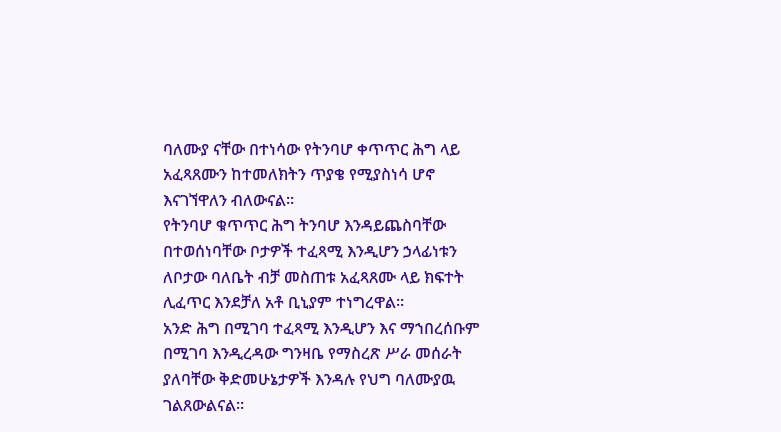ባለሙያ ናቸው በተነሳው የትንባሆ ቀጥጥር ሕግ ላይ አፈጻጸሙን ከተመለክትን ጥያቄ የሚያስነሳ ሆኖ እናገኘዋለን ብለውናል።
የትንባሆ ቁጥጥር ሕግ ትንባሆ እንዳይጨስባቸው በተወሰነባቸው ቦታዎች ተፈጻሚ እንዲሆን ኃላፊነቱን ለቦታው ባለቤት ብቻ መስጠቱ አፈጻጸሙ ላይ ክፍተት ሊፈጥር እንደቻለ አቶ ቢኒያም ተነግረዋል።
አንድ ሕግ በሚገባ ተፈጻሚ እንዲሆን እና ማኀበረሰቡም በሚገባ እንዲረዳው ግንዛቤ የማስረጽ ሥራ መሰራት ያለባቸው ቅድመሁኔታዎች እንዳሉ የህግ ባለሙያዉ ገልጸውልናል።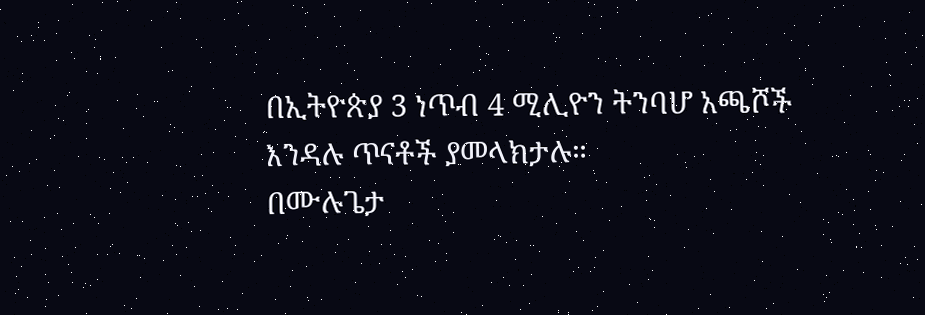በኢትዮጵያ 3 ነጥብ 4 ሚሊዮን ትንባሆ አጫሾች እንዳሉ ጥናቶች ያመላክታሉ።
በሙሉጌታ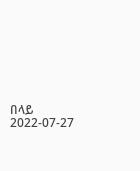በላይ
2022-07-27